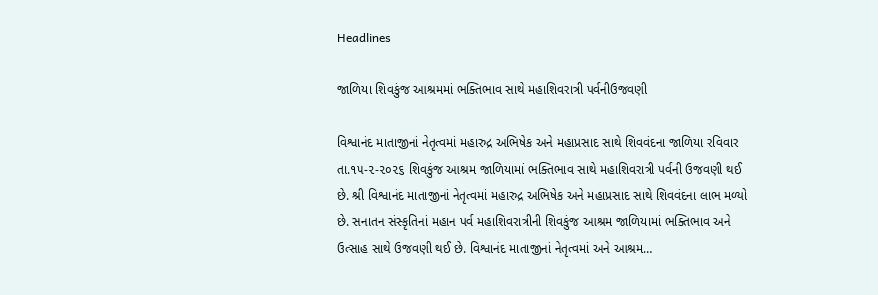Headlines

જાળિયા શિવકુંજ આશ્રમમાં ભક્તિભાવ સાથે મહાશિવરાત્રી પર્વનીઉજવણી

વિશ્વાનંદ માતાજીનાં નેતૃત્વમાં મહારુદ્ર અભિષેક અને મહાપ્રસાદ સાથે શિવવંદના જાળિયા રવિવાર તા.૧૫-૨-૨૦૨૬ શિવકુંજ આશ્રમ જાળિયામાં ભક્તિભાવ સાથે મહાશિવરાત્રી પર્વની ઉજવણી થઈ છે. શ્રી વિશ્વાનંદ માતાજીનાં નેતૃત્વમાં મહારુદ્ર અભિષેક અને મહાપ્રસાદ સાથે શિવવંદના લાભ મળ્યો છે. સનાતન સંસ્કૃતિનાં મહાન પર્વ મહાશિવરાત્રીની શિવકુંજ આશ્રમ જાળિયામાં ભક્તિભાવ અને ઉત્સાહ સાથે ઉજવણી થઈ છે. વિશ્વાનંદ માતાજીનાં નેતૃત્વમાં અને આશ્રમ…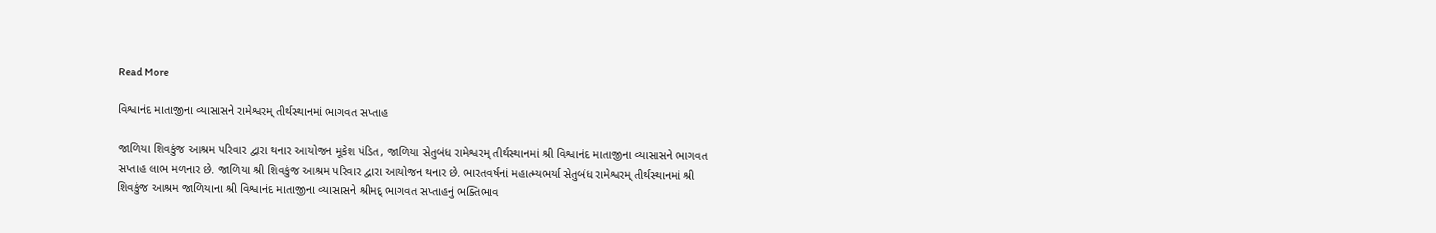Read More

વિશ્વાનંદ માતાજીના વ્યાસાસને રામેશ્વરમ્ તીર્થસ્થાનમાં ભાગવત સપ્તાહ

જાળિયા શિવકુંજ આશ્રમ પરિવાર દ્વારા થનાર આયોજન મૂકેશ પંડિત, જાળિયા સેતુબંધ રામેશ્વરમ્ તીર્થસ્થાનમાં શ્રી વિશ્વાનંદ માતાજીના વ્યાસાસને ભાગવત સપ્તાહ લાભ મળનાર છે. જાળિયા શ્રી શિવકુંજ આશ્રમ પરિવાર દ્વારા આયોજન થનાર છે. ભારતવર્ષનાં મહાત્મ્યભર્યા સેતુબંધ રામેશ્વરમ્ તીર્થસ્થાનમાં શ્રી શિવકુંજ આશ્રમ જાળિયાના શ્રી વિશ્વાનંદ માતાજીના વ્યાસાસને શ્રીમદ્ ભાગવત સપ્તાહનું ભક્તિભાવ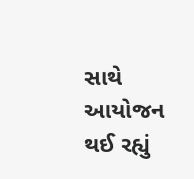સાથે આયોજન થઈ રહ્યું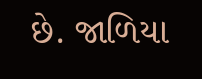છે. જાળિયા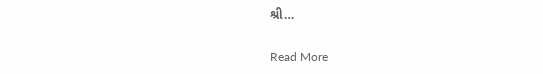શ્રી…

Read More